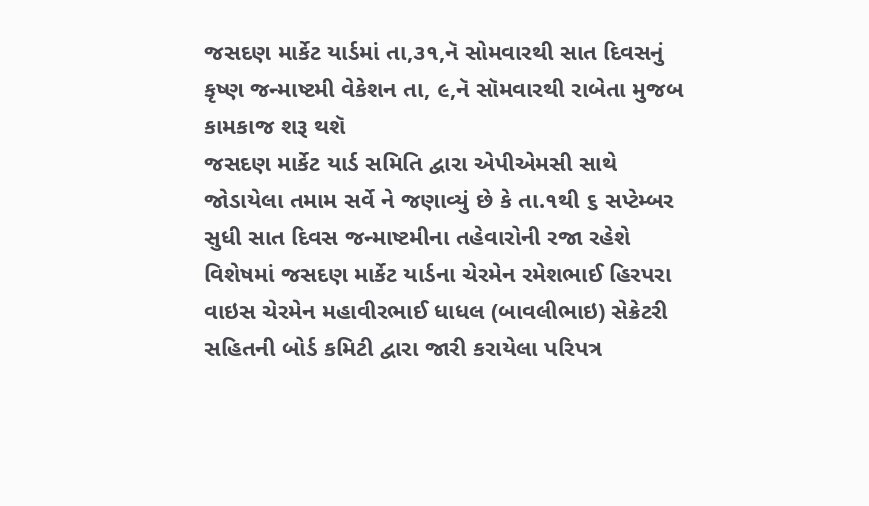જસદણ માર્કેટ યાર્ડમાં તા,૩૧,નૅ સોમવારથી સાત દિવસનું કૃષ્ણ જન્માષ્ટમી વેકેશન તા, ૯,નૅ સૉમવારથી રાબેતા મુજબ કામકાજ શરૂ થશૅ
જસદણ માર્કેટ યાર્ડ સમિતિ દ્વારા એપીએમસી સાથે જોડાયેલા તમામ સર્વે ને જણાવ્યું છે કે તા.૧થી ૬ સપ્ટેમ્બર સુધી સાત દિવસ જન્માષ્ટમીના તહેવારોની રજા રહેશે વિશેષમાં જસદણ માર્કેટ યાર્ડના ચેરમેન રમેશભાઈ હિરપરા વાઇસ ચેરમેન મહાવીરભાઈ ધાધલ (બાવલીભાઇ) સેક્રેટરી સહિતની બોર્ડ કમિટી દ્વારા જારી કરાયેલા પરિપત્ર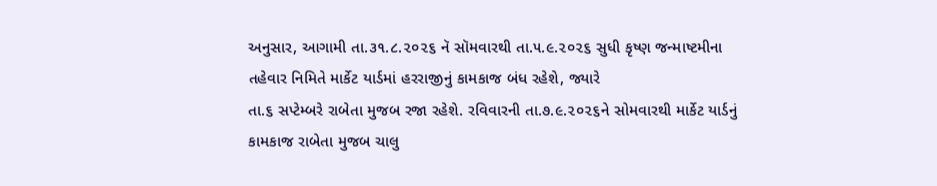અનુસાર, આગામી તા.૩૧.૮.૨૦૨૬ નૅ સૉમવારથી તા.૫.૯.૨૦૨૬ સુધી કૃષ્ણ જન્માષ્ટમીના તહેવાર નિમિતે માર્કેટ યાર્ડમાં હરરાજીનું કામકાજ બંધ રહેશે, જ્યારે
તા.૬ સપ્ટેમ્બરે રાબેતા મુજબ રજા રહેશે. રવિવારની તા.૭.૯.૨૦૨૬ને સોમવારથી માર્કેટ યાર્ડનું કામકાજ રાબેતા મુજબ ચાલુ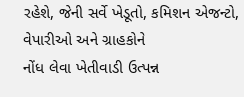રહેશે, જેની સર્વે ખેડૂતો, કમિશન એજન્ટો, વેપારીઓ અને ગ્રાહકોને
નોંધ લેવા ખેતીવાડી ઉત્પન્ન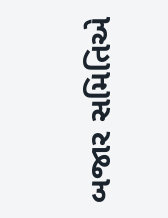બજાર સમિતિએ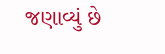જણાવ્યું છે